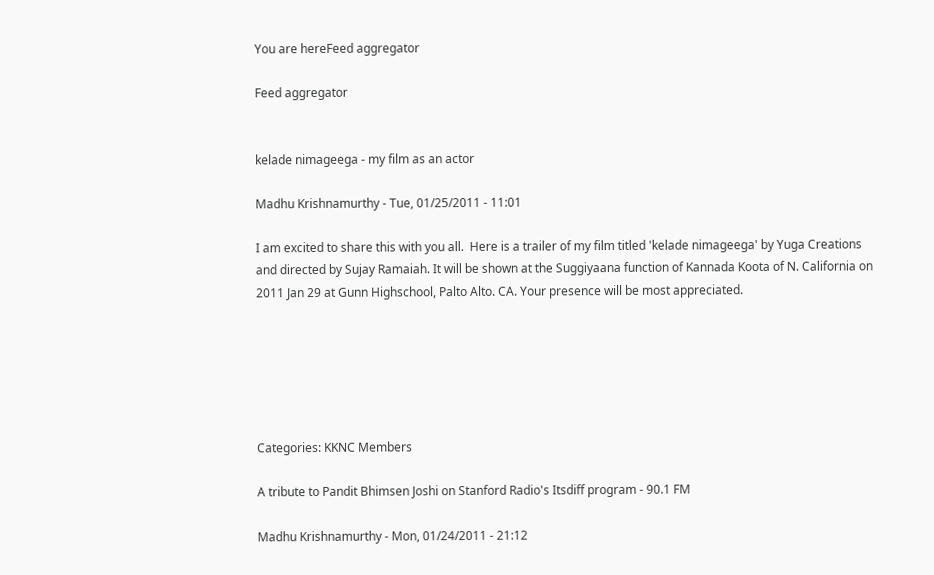You are hereFeed aggregator

Feed aggregator


kelade nimageega - my film as an actor

Madhu Krishnamurthy - Tue, 01/25/2011 - 11:01

I am excited to share this with you all.  Here is a trailer of my film titled 'kelade nimageega' by Yuga Creations and directed by Sujay Ramaiah. It will be shown at the Suggiyaana function of Kannada Koota of N. California on 2011 Jan 29 at Gunn Highschool, Palto Alto. CA. Your presence will be most appreciated.






Categories: KKNC Members

A tribute to Pandit Bhimsen Joshi on Stanford Radio's Itsdiff program - 90.1 FM

Madhu Krishnamurthy - Mon, 01/24/2011 - 21:12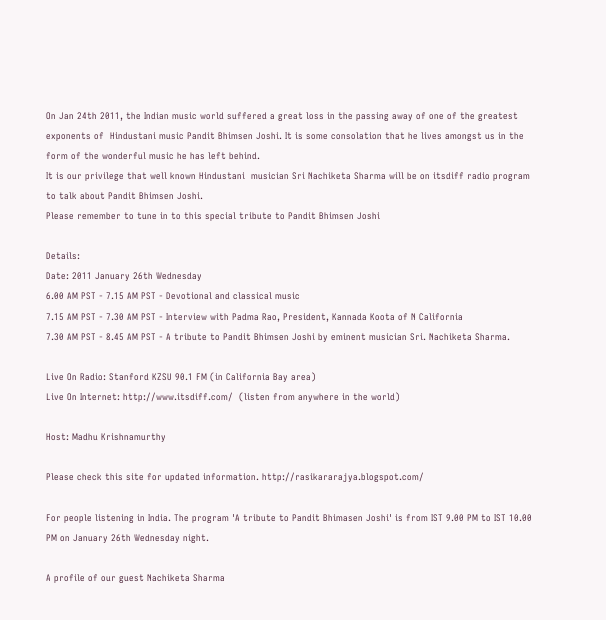On Jan 24th 2011, the Indian music world suffered a great loss in the passing away of one of the greatest exponents of  Hindustani music Pandit Bhimsen Joshi. It is some consolation that he lives amongst us in the form of the wonderful music he has left behind.
It is our privilege that well known Hindustani  musician Sri Nachiketa Sharma will be on itsdiff radio program to talk about Pandit Bhimsen Joshi.
Please remember to tune in to this special tribute to Pandit Bhimsen Joshi

Details:
Date: 2011 January 26th Wednesday
6.00 AM PST - 7.15 AM PST - Devotional and classical music
7.15 AM PST - 7.30 AM PST - Interview with Padma Rao, President, Kannada Koota of N California
7.30 AM PST - 8.45 AM PST - A tribute to Pandit Bhimsen Joshi by eminent musician Sri. Nachiketa Sharma.

Live On Radio: Stanford KZSU 90.1 FM (in California Bay area)
Live On Internet: http://www.itsdiff.com/  (listen from anywhere in the world)

Host: Madhu Krishnamurthy

Please check this site for updated information. http://rasikararajya.blogspot.com/

For people listening in India. The program 'A tribute to Pandit Bhimasen Joshi' is from IST 9.00 PM to IST 10.00 PM on January 26th Wednesday night.

A profile of our guest Nachiketa Sharma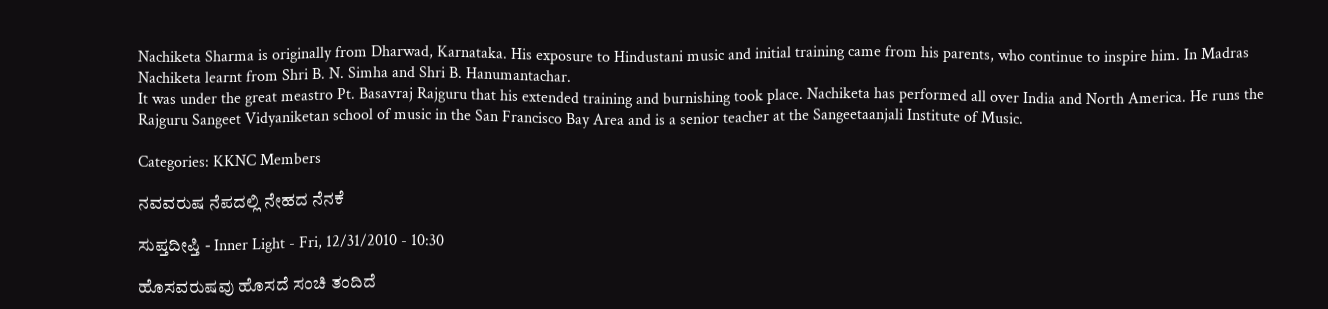Nachiketa Sharma is originally from Dharwad, Karnataka. His exposure to Hindustani music and initial training came from his parents, who continue to inspire him. In Madras Nachiketa learnt from Shri B. N. Simha and Shri B. Hanumantachar.
It was under the great meastro Pt. Basavraj Rajguru that his extended training and burnishing took place. Nachiketa has performed all over India and North America. He runs the Rajguru Sangeet Vidyaniketan school of music in the San Francisco Bay Area and is a senior teacher at the Sangeetaanjali Institute of Music.

Categories: KKNC Members

ನವವರುಷ ನೆಪದಲ್ಲಿ ನೇಹದ ನೆನಕೆ

ಸುಪ್ತದೀಪ್ತಿ - Inner Light - Fri, 12/31/2010 - 10:30

ಹೊಸವರುಷವು ಹೊಸದೆ ಸಂಚಿ ತಂದಿದೆ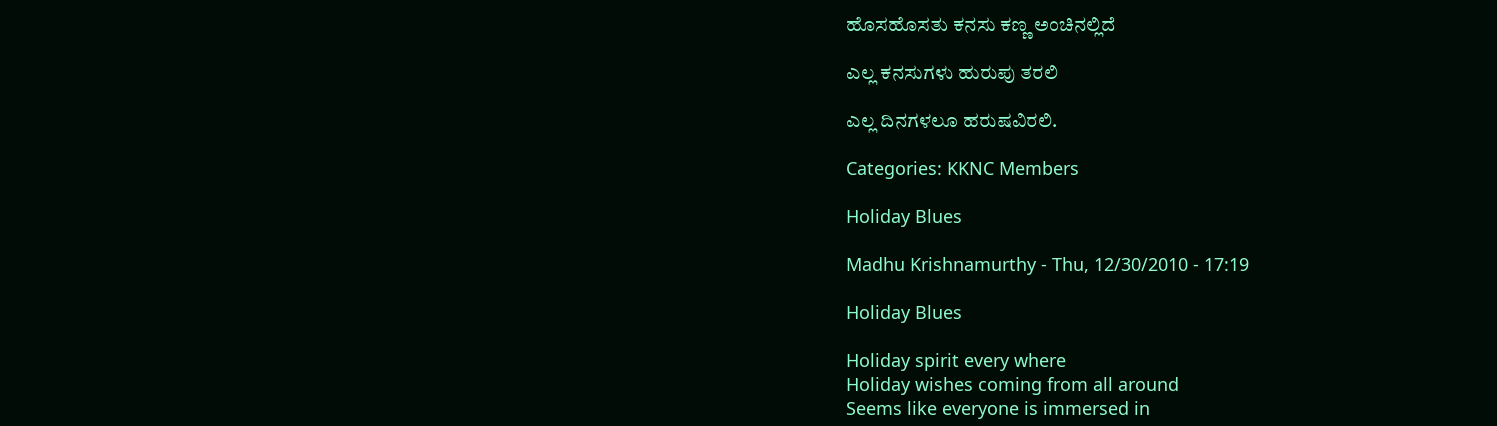ಹೊಸಹೊಸತು ಕನಸು ಕಣ್ಣ ಅಂಚಿನಲ್ಲಿದೆ

ಎಲ್ಲ ಕನಸುಗಳು ಹುರುಪು ತರಲಿ

ಎಲ್ಲ ದಿನಗಳಲೂ ಹರುಷವಿರಲಿ.

Categories: KKNC Members

Holiday Blues

Madhu Krishnamurthy - Thu, 12/30/2010 - 17:19

Holiday Blues

Holiday spirit every where
Holiday wishes coming from all around
Seems like everyone is immersed in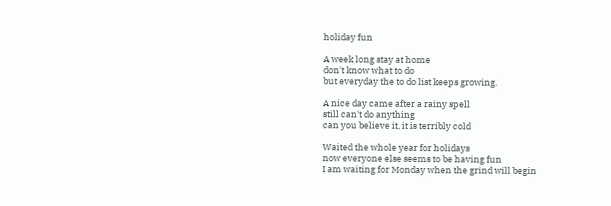holiday fun

A week long stay at home
don't know what to do
but everyday the to do list keeps growing.

A nice day came after a rainy spell
still can't do anything
can you believe it, it is terribly cold

Waited the whole year for holidays
now everyone else seems to be having fun
I am waiting for Monday when the grind will begin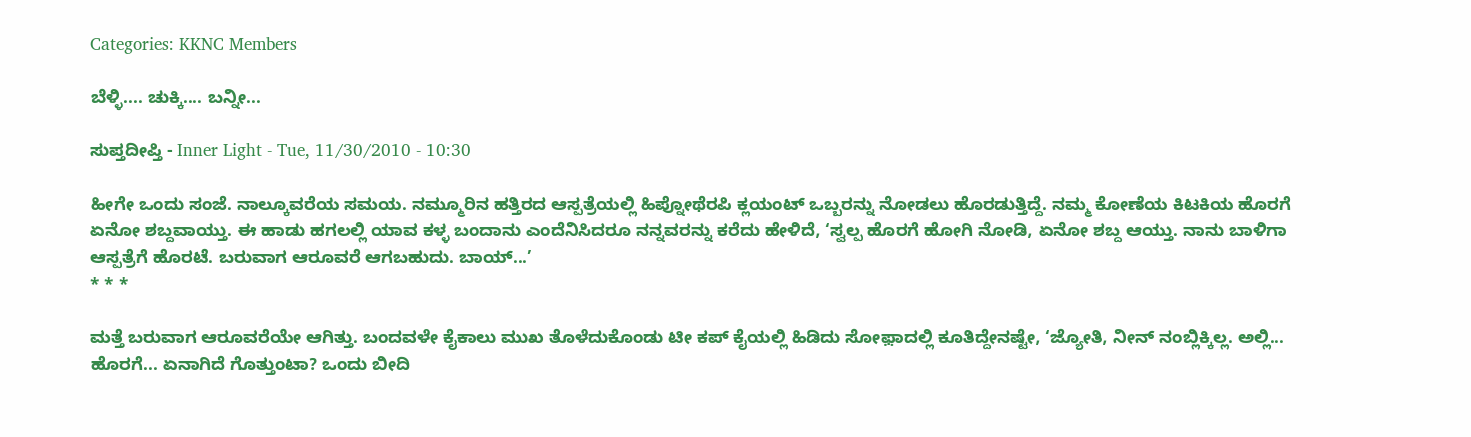Categories: KKNC Members

ಬೆಳ್ಳಿ.... ಚುಕ್ಕಿ.... ಬನ್ನೀ...

ಸುಪ್ತದೀಪ್ತಿ - Inner Light - Tue, 11/30/2010 - 10:30

ಹೀಗೇ ಒಂದು ಸಂಜೆ. ನಾಲ್ಕೂವರೆಯ ಸಮಯ. ನಮ್ಮೂರಿನ ಹತ್ತಿರದ ಆಸ್ಪತ್ರೆಯಲ್ಲಿ ಹಿಪ್ನೋಥೆರಪಿ ಕ್ಲಯಂಟ್ ಒಬ್ಬರನ್ನು ನೋಡಲು ಹೊರಡುತ್ತಿದ್ದೆ. ನಮ್ಮ ಕೋಣೆಯ ಕಿಟಕಿಯ ಹೊರಗೆ ಏನೋ ಶಬ್ದವಾಯ್ತು. ಈ ಹಾಡು ಹಗಲಲ್ಲಿ ಯಾವ ಕಳ್ಳ ಬಂದಾನು ಎಂದೆನಿಸಿದರೂ ನನ್ನವರನ್ನು ಕರೆದು ಹೇಳಿದೆ, ‘ಸ್ವಲ್ಪ ಹೊರಗೆ ಹೋಗಿ ನೋಡಿ, ಏನೋ ಶಬ್ದ ಆಯ್ತು. ನಾನು ಬಾಳಿಗಾ ಆಸ್ಪತ್ರೆಗೆ ಹೊರಟೆ. ಬರುವಾಗ ಆರೂವರೆ ಆಗಬಹುದು. ಬಾಯ್...’
* * *

ಮತ್ತೆ ಬರುವಾಗ ಆರೂವರೆಯೇ ಆಗಿತ್ತು. ಬಂದವಳೇ ಕೈಕಾಲು ಮುಖ ತೊಳೆದುಕೊಂಡು ಟೀ ಕಪ್ ಕೈಯಲ್ಲಿ ಹಿಡಿದು ಸೋಫ಼ಾದಲ್ಲಿ ಕೂತಿದ್ದೇನಷ್ಟೇ, ‘ಜ್ಯೋತಿ, ನೀನ್ ನಂಬ್ಲಿಕ್ಕಿಲ್ಲ. ಅಲ್ಲಿ... ಹೊರಗೆ... ಏನಾಗಿದೆ ಗೊತ್ತುಂಟಾ? ಒಂದು ಬೀದಿ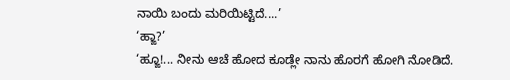ನಾಯಿ ಬಂದು ಮರಿಯಿಟ್ಟಿದೆ....’
‘ಹ್ಙಾ?’
‘ಹ್ಙೂ!... ನೀನು ಆಚೆ ಹೋದ ಕೂಡ್ಲೇ ನಾನು ಹೊರಗೆ ಹೋಗಿ ನೋಡಿದೆ.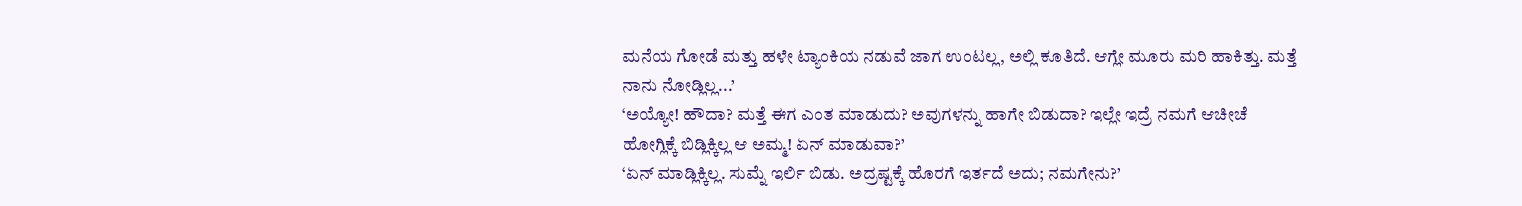ಮನೆಯ ಗೋಡೆ ಮತ್ತು ಹಳೇ ಟ್ಯಾಂಕಿಯ ನಡುವೆ ಜಾಗ ಉಂಟಲ್ಲ, ಅಲ್ಲಿ ಕೂತಿದೆ. ಆಗ್ಲೇ ಮೂರು ಮರಿ ಹಾಕಿತ್ತು. ಮತ್ತೆ ನಾನು ನೋಡ್ಲಿಲ್ಲ...’
‘ಅಯ್ಯೋ! ಹೌದಾ? ಮತ್ತೆ ಈಗ ಎಂತ ಮಾಡುದು? ಅವುಗಳನ್ನು ಹಾಗೇ ಬಿಡುದಾ? ಇಲ್ಲೇ ಇದ್ರೆ ನಮಗೆ ಆಚೀಚೆ ಹೋಗ್ಲಿಕ್ಕೆ ಬಿಡ್ಲಿಕ್ಕಿಲ್ಲ ಆ ಅಮ್ಮ! ಏನ್ ಮಾಡುವಾ?’
‘ಏನ್ ಮಾಡ್ಲಿಕ್ಕಿಲ್ಲ. ಸುಮ್ನೆ ಇರ್ಲಿ ಬಿಡು. ಅದ್ರಷ್ಟಕ್ಕೆ ಹೊರಗೆ ಇರ್ತದೆ ಅದು; ನಮಗೇನು?’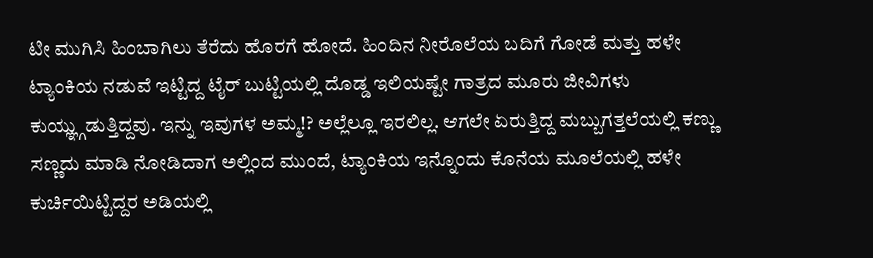ಟೀ ಮುಗಿಸಿ ಹಿಂಬಾಗಿಲು ತೆರೆದು ಹೊರಗೆ ಹೋದೆ. ಹಿಂದಿನ ನೀರೊಲೆಯ ಬದಿಗೆ ಗೋಡೆ ಮತ್ತು ಹಳೇ ಟ್ಯಾಂಕಿಯ ನಡುವೆ ಇಟ್ಟಿದ್ದ ಟೈರ್ ಬುಟ್ಟಿಯಲ್ಲಿ ದೊಡ್ಡ ಇಲಿಯಷ್ಟೇ ಗಾತ್ರದ ಮೂರು ಜೀವಿಗಳು ಕುಯ್ಞ್ಗುಡುತ್ತಿದ್ದವು. ಇನ್ನು ಇವುಗಳ ಅಮ್ಮ!? ಅಲ್ಲೆಲ್ಲೂ ಇರಲಿಲ್ಲ. ಆಗಲೇ ಏರುತ್ತಿದ್ದ ಮಬ್ಬುಗತ್ತಲೆಯಲ್ಲಿ ಕಣ್ಣು ಸಣ್ಣದು ಮಾಡಿ ನೋಡಿದಾಗ ಅಲ್ಲಿಂದ ಮುಂದೆ, ಟ್ಯಾಂಕಿಯ ಇನ್ನೊಂದು ಕೊನೆಯ ಮೂಲೆಯಲ್ಲಿ ಹಳೇ ಕುರ್ಚಿಯಿಟ್ಟಿದ್ದರ ಅಡಿಯಲ್ಲಿ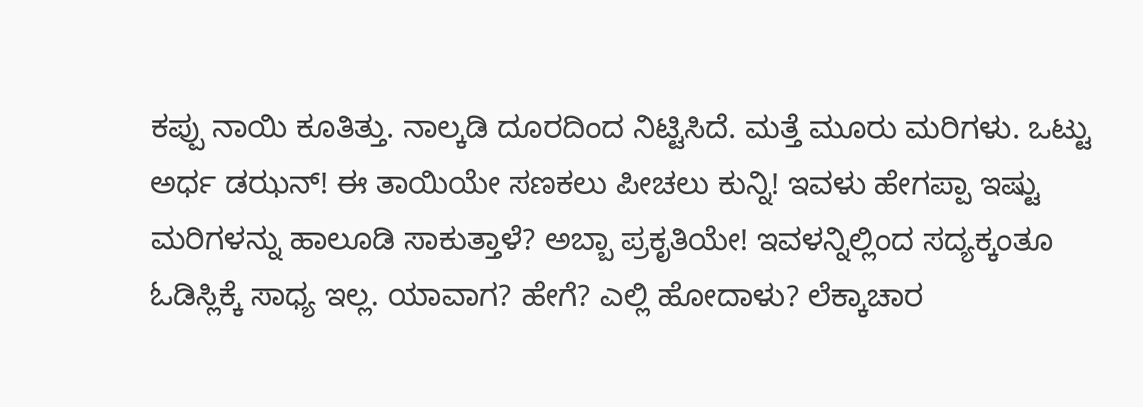ಕಪ್ಪು ನಾಯಿ ಕೂತಿತ್ತು. ನಾಲ್ಕಡಿ ದೂರದಿಂದ ನಿಟ್ಟಿಸಿದೆ. ಮತ್ತೆ ಮೂರು ಮರಿಗಳು. ಒಟ್ಟು ಅರ್ಧ ಡಝನ್! ಈ ತಾಯಿಯೇ ಸಣಕಲು ಪೀಚಲು ಕುನ್ನಿ! ಇವಳು ಹೇಗಪ್ಪಾ ಇಷ್ಟು ಮರಿಗಳನ್ನು ಹಾಲೂಡಿ ಸಾಕುತ್ತಾಳೆ? ಅಬ್ಬಾ ಪ್ರಕೃತಿಯೇ! ಇವಳನ್ನಿಲ್ಲಿಂದ ಸದ್ಯಕ್ಕಂತೂ ಓಡಿಸ್ಲಿಕ್ಕೆ ಸಾಧ್ಯ ಇಲ್ಲ. ಯಾವಾಗ? ಹೇಗೆ? ಎಲ್ಲಿ ಹೋದಾಳು? ಲೆಕ್ಕಾಚಾರ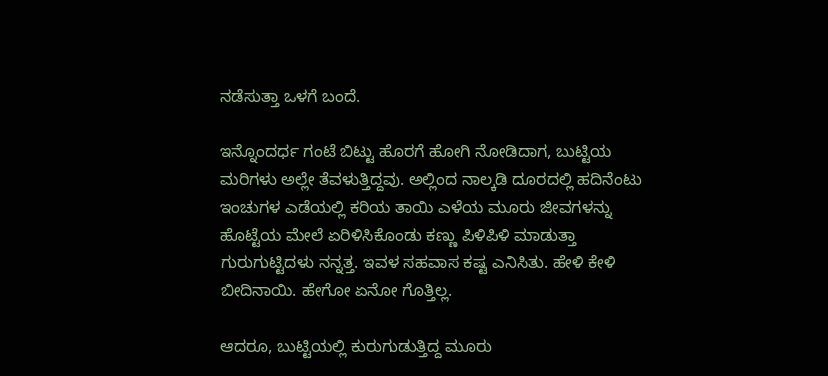ನಡೆಸುತ್ತಾ ಒಳಗೆ ಬಂದೆ.

ಇನ್ನೊಂದರ್ಧ ಗಂಟೆ ಬಿಟ್ಟು ಹೊರಗೆ ಹೋಗಿ ನೋಡಿದಾಗ, ಬುಟ್ಟಿಯ ಮರಿಗಳು ಅಲ್ಲೇ ತೆವಳುತ್ತಿದ್ದವು. ಅಲ್ಲಿಂದ ನಾಲ್ಕಡಿ ದೂರದಲ್ಲಿ ಹದಿನೆಂಟು ಇಂಚುಗಳ ಎಡೆಯಲ್ಲಿ ಕರಿಯ ತಾಯಿ ಎಳೆಯ ಮೂರು ಜೀವಗಳನ್ನು ಹೊಟ್ಟೆಯ ಮೇಲೆ ಏರಿಳಿಸಿಕೊಂಡು ಕಣ್ಣು ಪಿಳಿಪಿಳಿ ಮಾಡುತ್ತಾ ಗುರುಗುಟ್ಟಿದಳು ನನ್ನತ್ತ. ಇವಳ ಸಹವಾಸ ಕಷ್ಟ ಎನಿಸಿತು. ಹೇಳಿ ಕೇಳಿ ಬೀದಿನಾಯಿ. ಹೇಗೋ ಏನೋ ಗೊತ್ತಿಲ್ಲ.

ಆದರೂ, ಬುಟ್ಟಿಯಲ್ಲಿ ಕುರುಗುಡುತ್ತಿದ್ದ ಮೂರು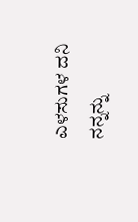ಎಳಸುಗಳ ದನಿ ನನ್ನನ್ನು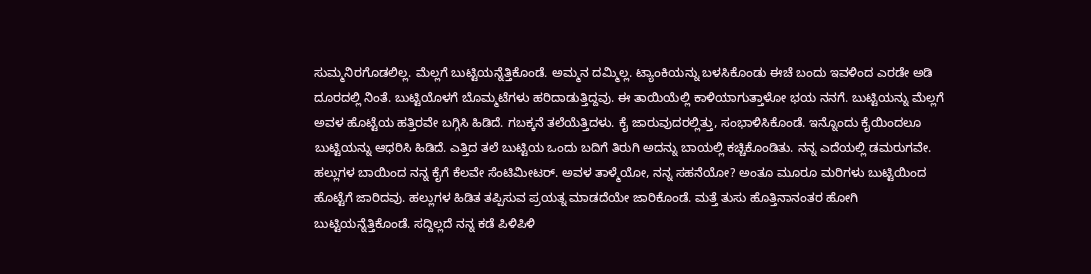ಸುಮ್ಮನಿರಗೊಡಲಿಲ್ಲ. ಮೆಲ್ಲಗೆ ಬುಟ್ಟಿಯನ್ನೆತ್ತಿಕೊಂಡೆ. ಅಮ್ಮನ ದಮ್ಮಿಲ್ಲ. ಟ್ಯಾಂಕಿಯನ್ನು ಬಳಸಿಕೊಂಡು ಈಚೆ ಬಂದು ಇವಳಿಂದ ಎರಡೇ ಅಡಿ ದೂರದಲ್ಲಿ ನಿಂತೆ. ಬುಟ್ಟಿಯೊಳಗೆ ಬೊಮ್ಮಟೆಗಳು ಹರಿದಾಡುತ್ತಿದ್ದವು. ಈ ತಾಯಿಯೆಲ್ಲಿ ಕಾಳಿಯಾಗುತ್ತಾಳೋ ಭಯ ನನಗೆ. ಬುಟ್ಟಿಯನ್ನು ಮೆಲ್ಲಗೆ ಅವಳ ಹೊಟ್ಟೆಯ ಹತ್ತಿರವೇ ಬಗ್ಗಿಸಿ ಹಿಡಿದೆ. ಗಬಕ್ಕನೆ ತಲೆಯೆತ್ತಿದಳು. ಕೈ ಜಾರುವುದರಲ್ಲಿತ್ತು, ಸಂಭಾಳಿಸಿಕೊಂಡೆ. ಇನ್ನೊಂದು ಕೈಯಿಂದಲೂ ಬುಟ್ಟಿಯನ್ನು ಆಧರಿಸಿ ಹಿಡಿದೆ. ಎತ್ತಿದ ತಲೆ ಬುಟ್ಟಿಯ ಒಂದು ಬದಿಗೆ ತಿರುಗಿ ಅದನ್ನು ಬಾಯಲ್ಲಿ ಕಚ್ಚಿಕೊಂಡಿತು. ನನ್ನ ಎದೆಯಲ್ಲಿ ಡಮರುಗವೇ. ಹಲ್ಲುಗಳ ಬಾಯಿಂದ ನನ್ನ ಕೈಗೆ ಕೆಲವೇ ಸೆಂಟಿಮೀಟರ್. ಅವಳ ತಾಳ್ಮೆಯೋ, ನನ್ನ ಸಹನೆಯೋ? ಅಂತೂ ಮೂರೂ ಮರಿಗಳು ಬುಟ್ಟಿಯಿಂದ ಹೊಟ್ಟೆಗೆ ಜಾರಿದವು. ಹಲ್ಲುಗಳ ಹಿಡಿತ ತಪ್ಪಿಸುವ ಪ್ರಯತ್ನ ಮಾಡದೆಯೇ ಜಾರಿಕೊಂಡೆ. ಮತ್ತೆ ತುಸು ಹೊತ್ತಿನಾನಂತರ ಹೋಗಿ ಬುಟ್ಟಿಯನ್ನೆತ್ತಿಕೊಂಡೆ. ಸದ್ದಿಲ್ಲದೆ ನನ್ನ ಕಡೆ ಪಿಳಿಪಿಳಿ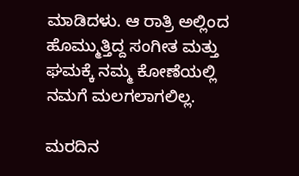ಮಾಡಿದಳು. ಆ ರಾತ್ರಿ ಅಲ್ಲಿಂದ ಹೊಮ್ಮುತ್ತಿದ್ದ ಸಂಗೀತ ಮತ್ತು ಘಮಕ್ಕೆ ನಮ್ಮ ಕೋಣೆಯಲ್ಲಿ ನಮಗೆ ಮಲಗಲಾಗಲಿಲ್ಲ.

ಮರದಿನ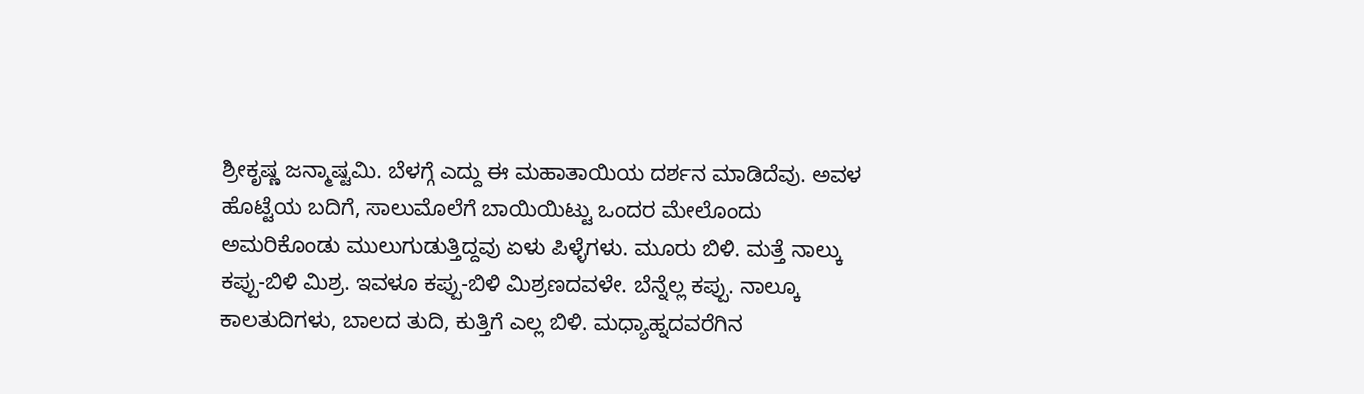ಶ್ರೀಕೃಷ್ಣ ಜನ್ಮಾಷ್ಟಮಿ. ಬೆಳಗ್ಗೆ ಎದ್ದು ಈ ಮಹಾತಾಯಿಯ ದರ್ಶನ ಮಾಡಿದೆವು. ಅವಳ ಹೊಟ್ಟೆಯ ಬದಿಗೆ, ಸಾಲುಮೊಲೆಗೆ ಬಾಯಿಯಿಟ್ಟು ಒಂದರ ಮೇಲೊಂದು ಅಮರಿಕೊಂಡು ಮುಲುಗುಡುತ್ತಿದ್ದವು ಏಳು ಪಿಳ್ಳೆಗಳು. ಮೂರು ಬಿಳಿ. ಮತ್ತೆ ನಾಲ್ಕು ಕಪ್ಪು-ಬಿಳಿ ಮಿಶ್ರ. ಇವಳೂ ಕಪ್ಪು-ಬಿಳಿ ಮಿಶ್ರಣದವಳೇ. ಬೆನ್ನೆಲ್ಲ ಕಪ್ಪು. ನಾಲ್ಕೂ ಕಾಲತುದಿಗಳು, ಬಾಲದ ತುದಿ, ಕುತ್ತಿಗೆ ಎಲ್ಲ ಬಿಳಿ. ಮಧ್ಯಾಹ್ನದವರೆಗಿನ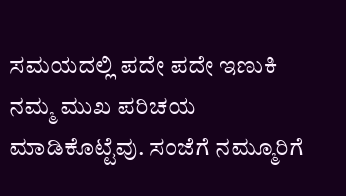ಸಮಯದಲ್ಲಿ ಪದೇ ಪದೇ ಇಣುಕಿ ನಮ್ಮ ಮುಖ ಪರಿಚಯ ಮಾಡಿಕೊಟ್ಟೆವು. ಸಂಜೆಗೆ ನಮ್ಮೂರಿಗೆ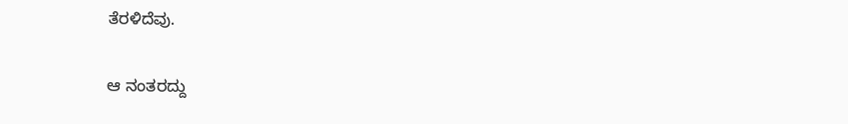ತೆರಳಿದೆವು.

ಆ ನಂತರದ್ದು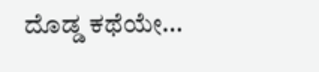ದೊಡ್ಡ ಕಥೆಯೇ...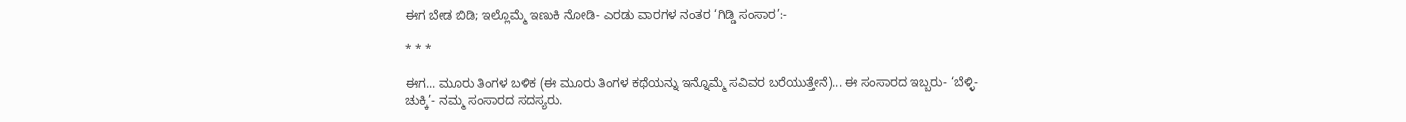ಈಗ ಬೇಡ ಬಿಡಿ; ಇಲ್ಲೊಮ್ಮೆ ಇಣುಕಿ ನೋಡಿ- ಎರಡು ವಾರಗಳ ನಂತರ ‘ಗಿಡ್ಡಿ ಸಂಸಾರ’:-

* * *

ಈಗ... ಮೂರು ತಿಂಗಳ ಬಳಿಕ (ಈ ಮೂರು ತಿಂಗಳ ಕಥೆಯನ್ನು ಇನ್ನೊಮ್ಮೆ ಸವಿವರ ಬರೆಯುತ್ತೇನೆ)... ಈ ಸಂಸಾರದ ಇಬ್ಬರು- ‘ಬೆಳ್ಳಿ-ಚುಕ್ಕಿ’- ನಮ್ಮ ಸಂಸಾರದ ಸದಸ್ಯರು.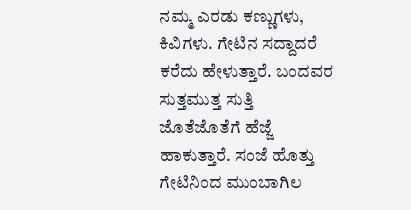ನಮ್ಮ ಎರಡು ಕಣ್ಣುಗಳು, ಕಿವಿಗಳು. ಗೇಟಿನ ಸದ್ದಾದರೆ ಕರೆದು ಹೇಳುತ್ತಾರೆ. ಬಂದವರ ಸುತ್ತಮುತ್ತ ಸುತ್ತಿ ಜೊತೆಜೊತೆಗೆ ಹೆಜ್ಜೆ ಹಾಕುತ್ತಾರೆ. ಸಂಜೆ ಹೊತ್ತು ಗೇಟಿನಿಂದ ಮುಂಬಾಗಿಲ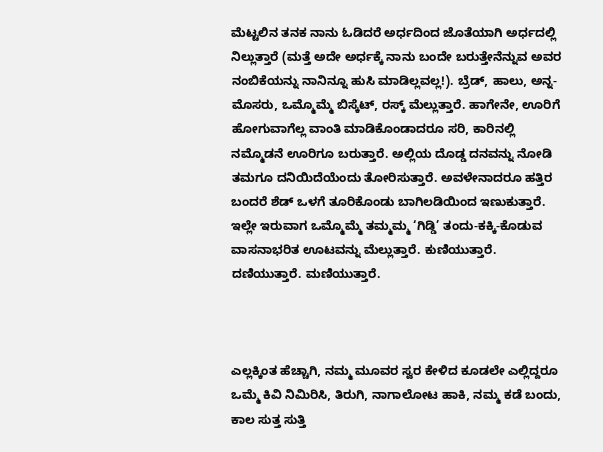ಮೆಟ್ಟಲಿನ ತನಕ ನಾನು ಓಡಿದರೆ ಅರ್ಧದಿಂದ ಜೊತೆಯಾಗಿ ಅರ್ಧದಲ್ಲಿ ನಿಲ್ಲುತ್ತಾರೆ (ಮತ್ತೆ ಅದೇ ಅರ್ಧಕ್ಕೆ ನಾನು ಬಂದೇ ಬರುತ್ತೇನೆನ್ನುವ ಅವರ ನಂಬಿಕೆಯನ್ನು ನಾನಿನ್ನೂ ಹುಸಿ ಮಾಡಿಲ್ಲವಲ್ಲ!). ಬ್ರೆಡ್, ಹಾಲು, ಅನ್ನ-ಮೊಸರು, ಒಮ್ಮೊಮ್ಮೆ ಬಿಸ್ಕೆಟ್, ರಸ್ಕ್ ಮೆಲ್ಲುತ್ತಾರೆ. ಹಾಗೇನೇ, ಊರಿಗೆ ಹೋಗುವಾಗೆಲ್ಲ ವಾಂತಿ ಮಾಡಿಕೊಂಡಾದರೂ ಸರಿ, ಕಾರಿನಲ್ಲಿ ನಮ್ಮೊಡನೆ ಊರಿಗೂ ಬರುತ್ತಾರೆ. ಅಲ್ಲಿಯ ದೊಡ್ಡ ದನವನ್ನು ನೋಡಿ ತಮಗೂ ದನಿಯಿದೆಯೆಂದು ತೋರಿಸುತ್ತಾರೆ. ಅವಳೇನಾದರೂ ಹತ್ತಿರ ಬಂದರೆ ಶೆಡ್ ಒಳಗೆ ತೂರಿಕೊಂಡು ಬಾಗಿಲಡಿಯಿಂದ ಇಣುಕುತ್ತಾರೆ. ಇಲ್ಲೇ ಇರುವಾಗ ಒಮ್ಮೊಮ್ಮೆ ತಮ್ಮಮ್ಮ ‘ಗಿಡ್ಡಿ’ ತಂದು-ಕಕ್ಕಿ-ಕೊಡುವ ವಾಸನಾಭರಿತ ಊಟವನ್ನು ಮೆಲ್ಲುತ್ತಾರೆ. ಕುಣಿಯುತ್ತಾರೆ. ದಣಿಯುತ್ತಾರೆ. ಮಣಿಯುತ್ತಾರೆ.



ಎಲ್ಲಕ್ಕಿಂತ ಹೆಚ್ಚಾಗಿ, ನಮ್ಮ ಮೂವರ ಸ್ವರ ಕೇಳಿದ ಕೂಡಲೇ ಎಲ್ಲಿದ್ದರೂ ಒಮ್ಮೆ ಕಿವಿ ನಿಮಿರಿಸಿ, ತಿರುಗಿ, ನಾಗಾಲೋಟ ಹಾಕಿ, ನಮ್ಮ ಕಡೆ ಬಂದು, ಕಾಲ ಸುತ್ತ ಸುತ್ತಿ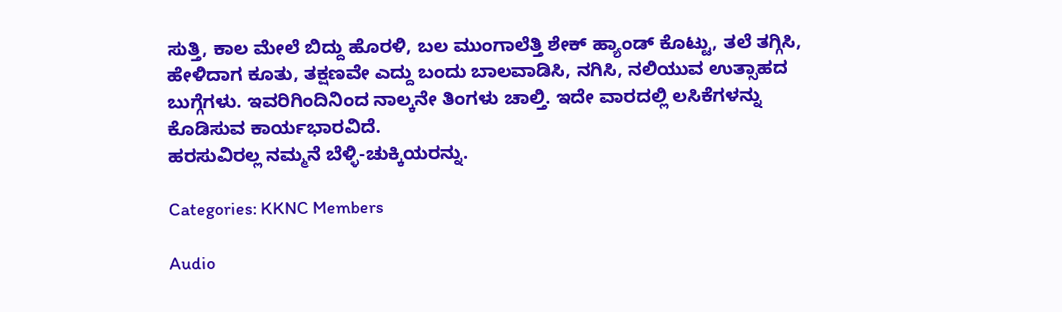ಸುತ್ತಿ, ಕಾಲ ಮೇಲೆ ಬಿದ್ದು ಹೊರಳಿ, ಬಲ ಮುಂಗಾಲೆತ್ತಿ ಶೇಕ್ ಹ್ಯಾಂಡ್ ಕೊಟ್ಟು, ತಲೆ ತಗ್ಗಿಸಿ, ಹೇಳಿದಾಗ ಕೂತು, ತಕ್ಷಣವೇ ಎದ್ದು ಬಂದು ಬಾಲವಾಡಿಸಿ, ನಗಿಸಿ, ನಲಿಯುವ ಉತ್ಸಾಹದ ಬುಗ್ಗೆಗಳು. ಇವರಿಗಿಂದಿನಿಂದ ನಾಲ್ಕನೇ ತಿಂಗಳು ಚಾಲ್ತಿ. ಇದೇ ವಾರದಲ್ಲಿ ಲಸಿಕೆಗಳನ್ನು ಕೊಡಿಸುವ ಕಾರ್ಯಭಾರವಿದೆ.
ಹರಸುವಿರಲ್ಲ ನಮ್ಮನೆ ಬೆಳ್ಳಿ-ಚುಕ್ಕಿಯರನ್ನು.

Categories: KKNC Members

Audio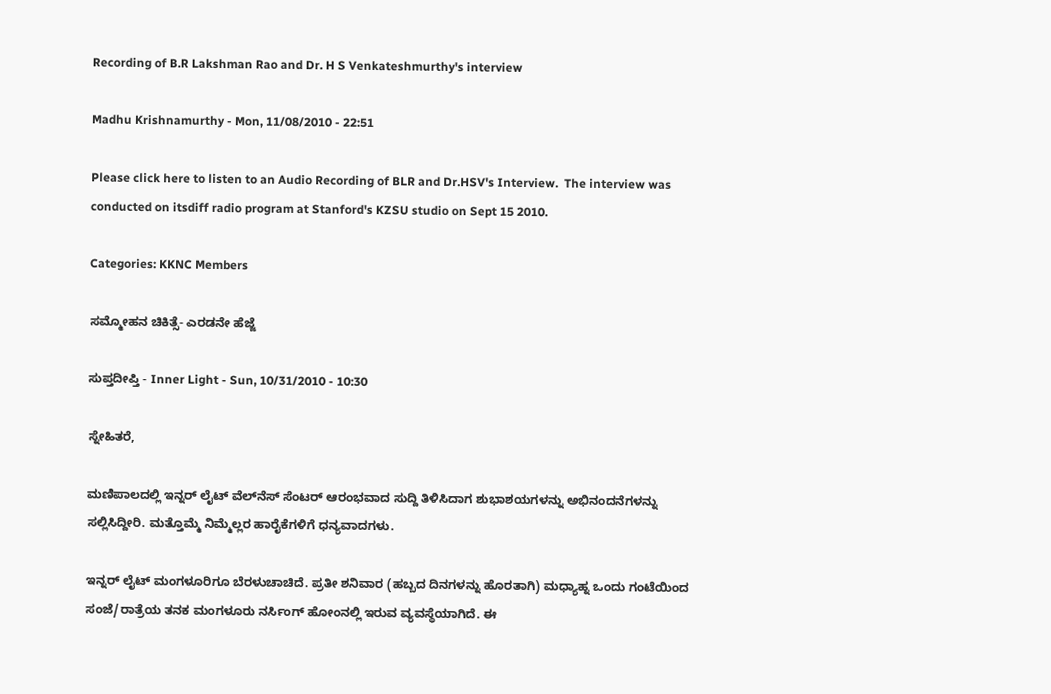Recording of B.R Lakshman Rao and Dr. H S Venkateshmurthy's interview

Madhu Krishnamurthy - Mon, 11/08/2010 - 22:51

Please click here to listen to an Audio Recording of BLR and Dr.HSV's Interview.  The interview was conducted on itsdiff radio program at Stanford's KZSU studio on Sept 15 2010.

Categories: KKNC Members

ಸಮ್ಮೋಹನ ಚಿಕಿತ್ಸೆ- ಎರಡನೇ ಹೆಜ್ಜೆ

ಸುಪ್ತದೀಪ್ತಿ - Inner Light - Sun, 10/31/2010 - 10:30

ಸ್ನೇಹಿತರೆ,

ಮಣಿಪಾಲದಲ್ಲಿ ಇನ್ನರ್ ಲೈಟ್ ವೆಲ್‍ನೆಸ್ ಸೆಂಟರ್ ಆರಂಭವಾದ ಸುದ್ದಿ ತಿಳಿಸಿದಾಗ ಶುಭಾಶಯಗಳನ್ನು ಅಭಿನಂದನೆಗಳನ್ನು ಸಲ್ಲಿಸಿದ್ದೀರಿ. ಮತ್ತೊಮ್ಮೆ ನಿಮ್ಮೆಲ್ಲರ ಹಾರೈಕೆಗಳಿಗೆ ಧನ್ಯವಾದಗಳು.

ಇನ್ನರ್ ಲೈಟ್ ಮಂಗಳೂರಿಗೂ ಬೆರಳುಚಾಚಿದೆ. ಪ್ರತೀ ಶನಿವಾರ (ಹಬ್ಬದ ದಿನಗಳನ್ನು ಹೊರತಾಗಿ) ಮಧ್ಯಾಹ್ನ ಒಂದು ಗಂಟೆಯಿಂದ ಸಂಜೆ/ರಾತ್ರೆಯ ತನಕ ಮಂಗಳೂರು ನರ್ಸಿಂಗ್ ಹೋಂನಲ್ಲಿ ಇರುವ ವ್ಯವಸ್ಥೆಯಾಗಿದೆ. ಈ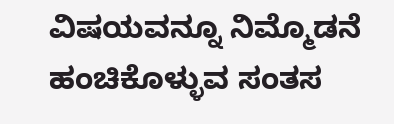ವಿಷಯವನ್ನೂ ನಿಮ್ಮೊಡನೆ ಹಂಚಿಕೊಳ್ಳುವ ಸಂತಸ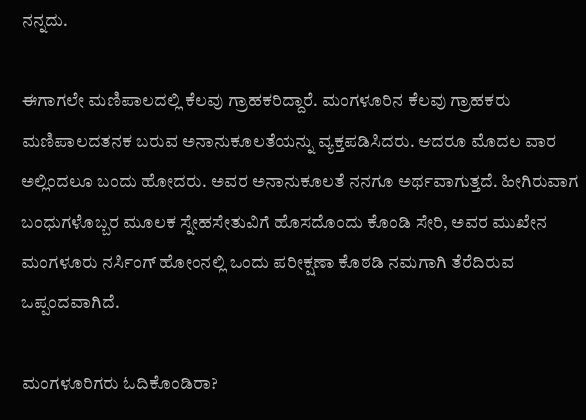ನನ್ನದು.

ಈಗಾಗಲೇ ಮಣಿಪಾಲದಲ್ಲಿ ಕೆಲವು ಗ್ರಾಹಕರಿದ್ದಾರೆ. ಮಂಗಳೂರಿನ ಕೆಲವು ಗ್ರಾಹಕರು ಮಣಿಪಾಲದತನಕ ಬರುವ ಅನಾನುಕೂಲತೆಯನ್ನು ವ್ಯಕ್ತಪಡಿಸಿದರು. ಆದರೂ ಮೊದಲ ವಾರ ಅಲ್ಲಿಂದಲೂ ಬಂದು ಹೋದರು. ಅವರ ಅನಾನುಕೂಲತೆ ನನಗೂ ಅರ್ಥವಾಗುತ್ತದೆ. ಹೀಗಿರುವಾಗ ಬಂಧುಗಳೊಬ್ಬರ ಮೂಲಕ ಸ್ನೇಹಸೇತುವಿಗೆ ಹೊಸದೊಂದು ಕೊಂಡಿ ಸೇರಿ, ಅವರ ಮುಖೇನ ಮಂಗಳೂರು ನರ್ಸಿಂಗ್ ಹೋಂನಲ್ಲಿ ಒಂದು ಪರೀಕ್ಷಣಾ ಕೊಠಡಿ ನಮಗಾಗಿ ತೆರೆದಿರುವ ಒಪ್ಪಂದವಾಗಿದೆ.

ಮಂಗಳೂರಿಗರು ಓದಿಕೊಂಡಿರಾ?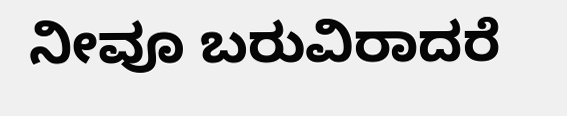ನೀವೂ ಬರುವಿರಾದರೆ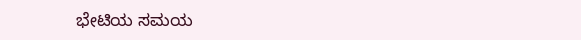ಭೇಟಿಯ ಸಮಯ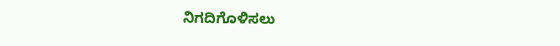ನಿಗದಿಗೊಳಿಸಲು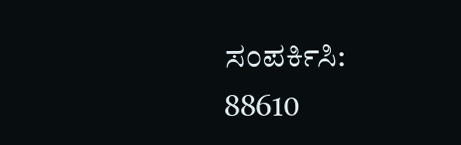ಸಂಪರ್ಕಿಸಿ:
88610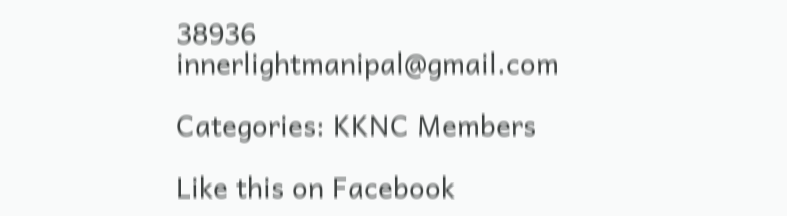38936
innerlightmanipal@gmail.com

Categories: KKNC Members

Like this on Facebook